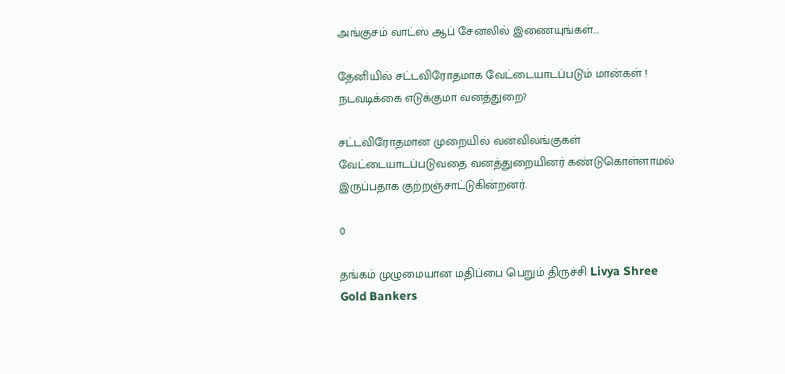அங்குசம் வாட்ஸ் ஆப் சேனலில் இணையுங்கள்...

தேனியில் சட்டவிரோதமாக வேட்டையாடப்படும் மான்கள் ! நடவடிக்கை எடுக்குமா வனத்துறை?

சட்டவிரோதமான முறையில் வனவிலங்குகள் வேட்டையாடப்படுவதை வனத்துறையினர் கண்டுகொள்ளாமல் இருப்பதாக குற்றஞ்சாட்டுகின்றனர்.

0

தங்கம் முழுமையான மதிப்பை பெறும் திருச்சி Livya Shree Gold Bankers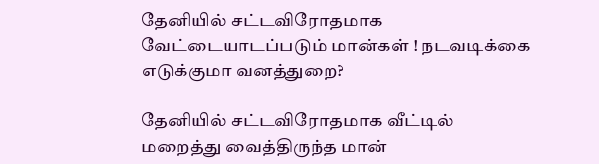தேனியில் சட்டவிரோதமாக வேட்டையாடப்படும் மான்கள் ! நடவடிக்கை எடுக்குமா வனத்துறை?

தேனியில் சட்டவிரோதமாக வீட்டில் மறைத்து வைத்திருந்த மான்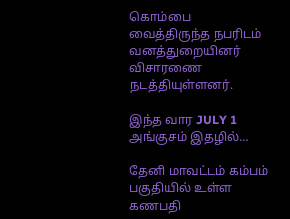கொம்பை  வைத்திருந்த நபரிடம் வனத்துறையினர் விசாரணை நடத்தியுள்ளனர்.

இந்த வார JULY 1 அங்குசம் இதழில்…

தேனி மாவட்டம் கம்பம் பகுதியில் உள்ள கணபதி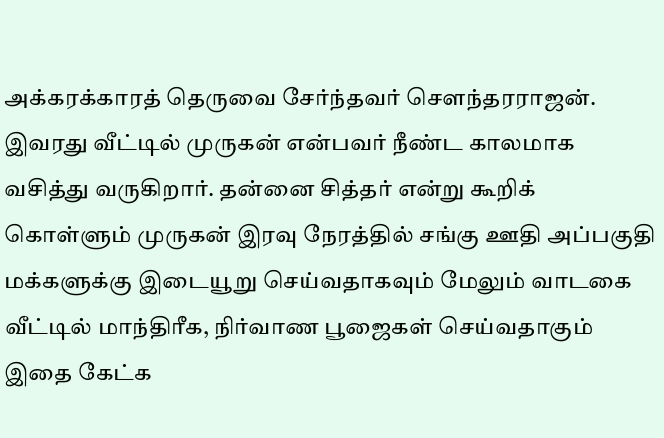அக்கரக்காரத் தெருவை சேர்ந்தவர் சௌந்தரராஜன். இவரது வீட்டில் முருகன் என்பவர் நீண்ட காலமாக வசித்து வருகிறார். தன்னை சித்தர் என்று கூறிக் கொள்ளும் முருகன் இரவு நேரத்தில் சங்கு ஊதி அப்பகுதி மக்களுக்கு இடையூறு செய்வதாகவும் மேலும் வாடகை வீட்டில் மாந்திரீக, நிர்வாண பூஜைகள் செய்வதாகும் இதை கேட்க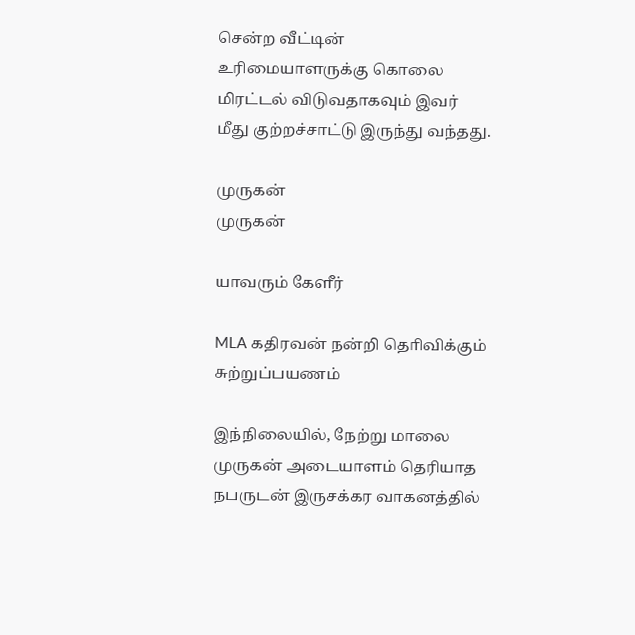சென்ற வீட்டின் உரிமையாளருக்கு கொலை மிரட்டல் விடுவதாகவும் இவர் மீது குற்றச்சாட்டு இருந்து வந்தது.

முருகன்
முருகன்

யாவரும் கேளீர்

MLA கதிரவன் நன்றி தொிவிக்கும் சுற்றுப்பயணம்

இந்நிலையில், நேற்று மாலை முருகன் அடையாளம் தெரியாத நபருடன் இருசக்கர வாகனத்தில்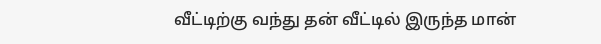வீட்டிற்கு வந்து தன் வீட்டில் இருந்த மான்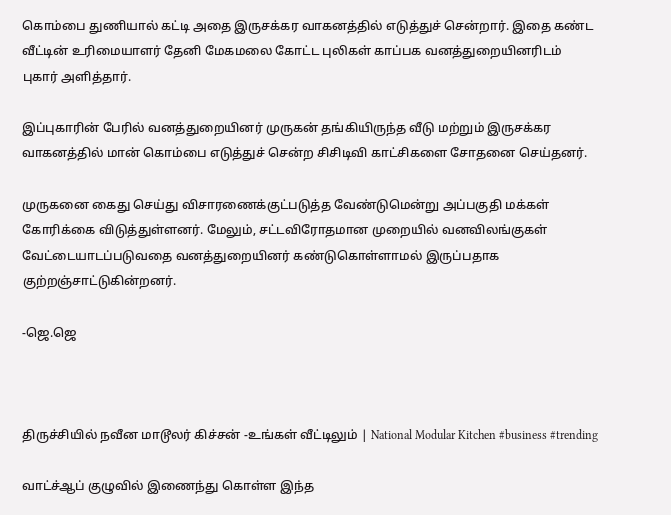கொம்பை துணியால் கட்டி அதை இருசக்கர வாகனத்தில் எடுத்துச் சென்றார். இதை கண்ட வீட்டின் உரிமையாளர் தேனி மேகமலை கோட்ட புலிகள் காப்பக வனத்துறையினரிடம் புகார் அளித்தார்.

இப்புகாரின் பேரில் வனத்துறையினர் முருகன் தங்கியிருந்த வீடு மற்றும் இருசக்கர வாகனத்தில் மான் கொம்பை எடுத்துச் சென்ற சிசிடிவி காட்சிகளை சோதனை செய்தனர்.

முருகனை கைது செய்து விசாரணைக்குட்படுத்த வேண்டுமென்று அப்பகுதி மக்கள் கோரிக்கை விடுத்துள்ளனர். மேலும், சட்டவிரோதமான முறையில் வனவிலங்குகள் வேட்டையாடப்படுவதை வனத்துறையினர் கண்டுகொள்ளாமல் இருப்பதாக குற்றஞ்சாட்டுகின்றனர்.

-ஜெ.ஜெ



திருச்சியில் நவீன மாடூலர் கிச்சன் -உங்கள் வீட்டிலும் | National Modular Kitchen #business #trending

வாட்ச்ஆப் குழுவில் இணைந்து கொள்ள இந்த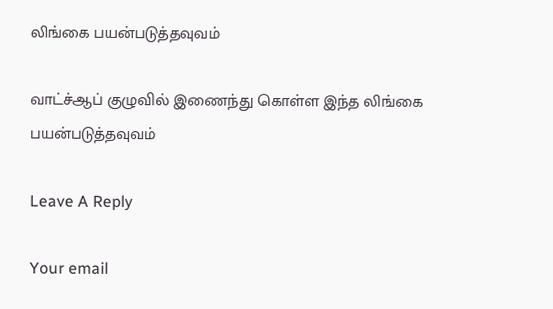லிங்கை பயன்படுத்தவுவம்

வாட்ச்ஆப் குழுவில் இணைந்து கொள்ள இந்த லிங்கை பயன்படுத்தவுவம்

Leave A Reply

Your email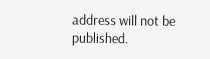address will not be published.